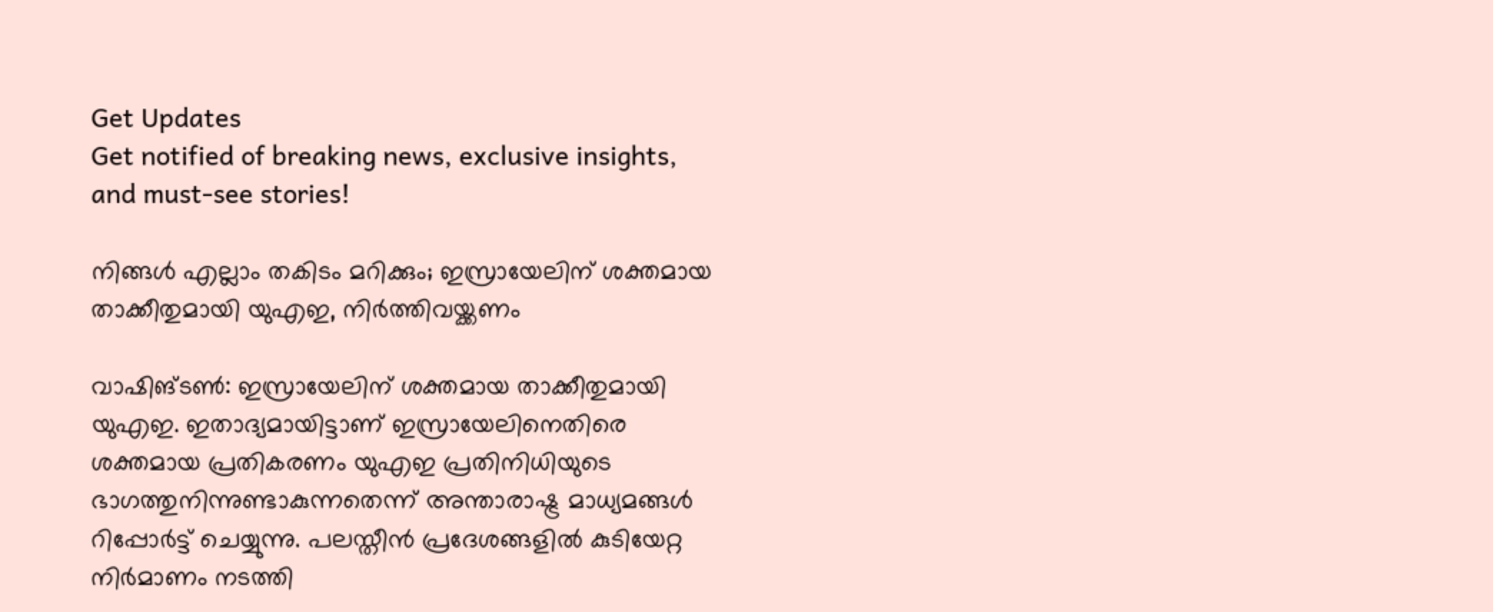Get Updates
Get notified of breaking news, exclusive insights, and must-see stories!

നിങ്ങള്‍ എല്ലാം തകിടം മറിക്കും; ഇസ്രായേലിന് ശക്തമായ താക്കീതുമായി യുഎഇ, നിര്‍ത്തിവയ്ക്കണം

വാഷിങ്ടണ്‍: ഇസ്രായേലിന് ശക്തമായ താക്കീതുമായി യുഎഇ. ഇതാദ്യമായിട്ടാണ് ഇസ്രായേലിനെതിരെ ശക്തമായ പ്രതികരണം യുഎഇ പ്രതിനിധിയുടെ ഭാഗത്തുനിന്നുണ്ടാകുന്നതെന്ന് അന്താരാഷ്ട്ര മാധ്യമങ്ങള്‍ റിപ്പോര്‍ട്ട് ചെയ്യുന്നു. പലസ്തീന്‍ പ്രദേശങ്ങളില്‍ കുടിയേറ്റ നിര്‍മാണം നടത്തി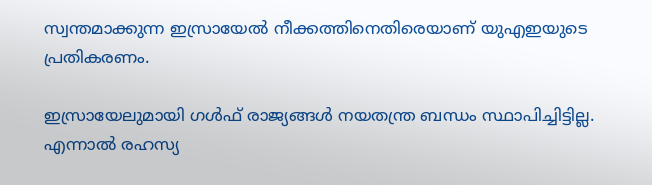സ്വന്തമാക്കുന്ന ഇസ്രായേല്‍ നീക്കത്തിനെതിരെയാണ് യുഎഇയുടെ പ്രതികരണം.

ഇസ്രായേലുമായി ഗള്‍ഫ് രാജ്യങ്ങള്‍ നയതന്ത്ര ബന്ധം സ്ഥാപിച്ചിട്ടില്ല. എന്നാല്‍ രഹസ്യ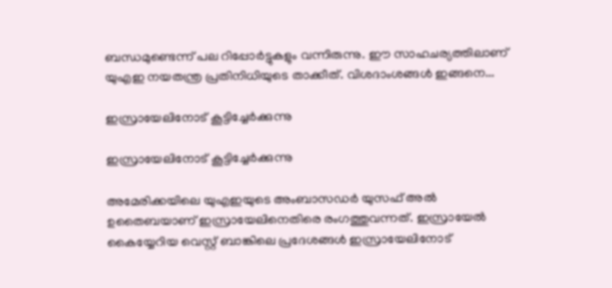ബന്ധമുണ്ടെന്ന് പല റിപ്പോര്‍ട്ടുകളും വന്നിരുന്നു. ഈ സാഹചര്യത്തിലാണ് യുഎഇ നയതന്ത്ര പ്രതിനിധിയുടെ താക്കീത്. വിശദാംശങ്ങള്‍ ഇങ്ങനെ...

ഇസ്രായേലിനോട് കൂട്ടിച്ചേര്‍ക്കുന്നു

ഇസ്രായേലിനോട് കൂട്ടിച്ചേര്‍ക്കുന്നു

അമേരിക്കയിലെ യുഎഇയുടെ അംബാസഡര്‍ യുസഫ് അല്‍ ഉതൈബയാണ് ഇസ്രായേലിനെതിരെ രംഗത്തുവന്നത്. ഇസ്രായേല്‍ കൈയ്യേറിയ വെസ്റ്റ് ബാങ്കിലെ പ്രദേശങ്ങള്‍ ഇസ്രായേലിനോട്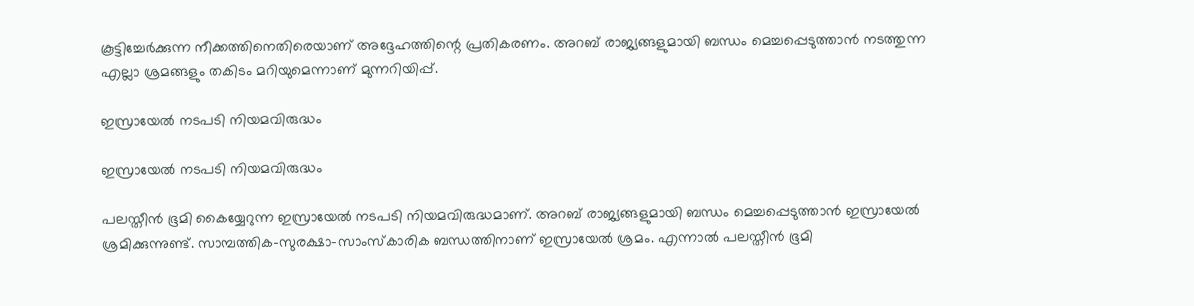കൂട്ടിച്ചേര്‍ക്കുന്ന നീക്കത്തിനെതിരെയാണ് അദ്ദേഹത്തിന്റെ പ്രതികരണം. അറബ് രാജ്യങ്ങളുമായി ബന്ധം മെച്ചപ്പെടുത്താന്‍ നടത്തുന്ന എല്ലാ ശ്രമങ്ങളും തകിടം മറിയുമെന്നാണ് മുന്നറിയിപ്പ്.

ഇസ്രായേല്‍ നടപടി നിയമവിരുദ്ധം

ഇസ്രായേല്‍ നടപടി നിയമവിരുദ്ധം

പലസ്തീന്‍ ഭൂമി കൈയ്യേറുന്ന ഇസ്രായേല്‍ നടപടി നിയമവിരുദ്ധമാണ്. അറബ് രാജ്യങ്ങളുമായി ബന്ധം മെച്ചപ്പെടുത്താന്‍ ഇസ്രായേല്‍ ശ്രമിക്കുന്നുണ്ട്. സാമ്പത്തിക-സുരക്ഷാ-സാംസ്‌കാരിക ബന്ധത്തിനാണ് ഇസ്രായേല്‍ ശ്രമം. എന്നാല്‍ പലസ്തീന്‍ ഭൂമി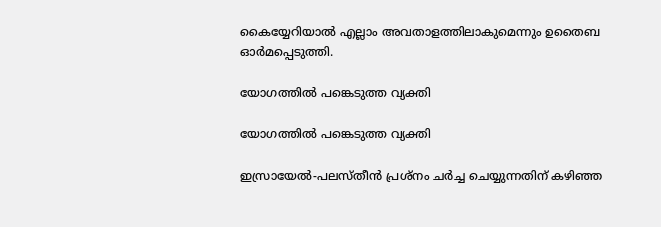കൈയ്യേറിയാല്‍ എല്ലാം അവതാളത്തിലാകുമെന്നും ഉതൈബ ഓര്‍മപ്പെടുത്തി.

യോഗത്തില്‍ പങ്കെടുത്ത വ്യക്തി

യോഗത്തില്‍ പങ്കെടുത്ത വ്യക്തി

ഇസ്രായേല്‍-പലസ്തീന്‍ പ്രശ്‌നം ചര്‍ച്ച ചെയ്യുന്നതിന് കഴിഞ്ഞ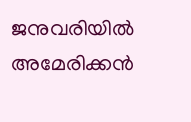ജനുവരിയില്‍ അമേരിക്കന്‍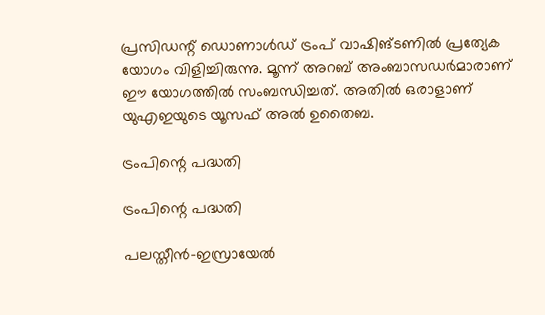പ്രസിഡന്റ് ഡൊണാള്‍ഡ് ട്രംപ് വാഷിങ്ടണില്‍ പ്രത്യേക യോഗം വിളിച്ചിരുന്നു. മൂന്ന് അറബ് അംബാസഡര്‍മാരാണ് ഈ യോഗത്തില്‍ സംബന്ധിച്ചത്. അതില്‍ ഒരാളാണ് യുഎഇയുടെ യൂസഫ് അല്‍ ഉതൈബ.

ട്രംപിന്റെ പദ്ധതി

ട്രംപിന്റെ പദ്ധതി

പലസ്തീന്‍-ഇസ്രായേല്‍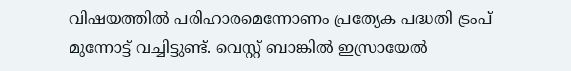വിഷയത്തില്‍ പരിഹാരമെന്നോണം പ്രത്യേക പദ്ധതി ട്രംപ് മുന്നോട്ട് വച്ചിട്ടുണ്ട്. വെസ്റ്റ് ബാങ്കില്‍ ഇസ്രായേല്‍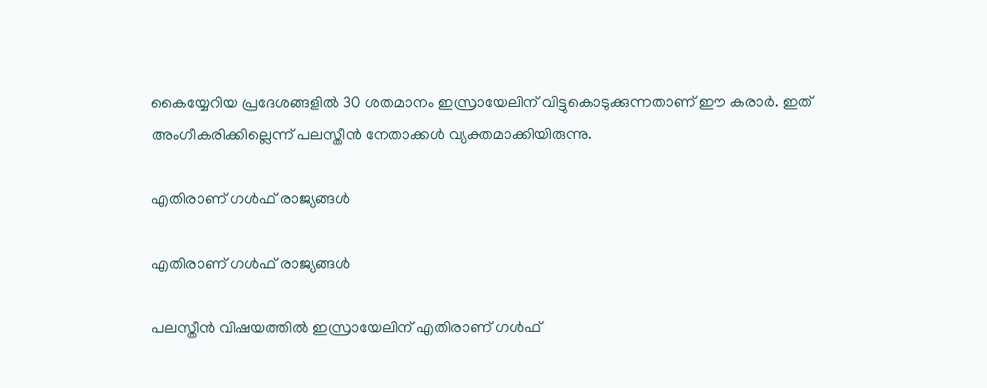കൈയ്യേറിയ പ്രദേശങ്ങളില്‍ 30 ശതമാനം ഇസ്രായേലിന് വിട്ടുകൊടുക്കുന്നതാണ് ഈ കരാര്‍. ഇത് അംഗീകരിക്കില്ലെന്ന് പലസ്തീന്‍ നേതാക്കള്‍ വ്യക്തമാക്കിയിരുന്നു.

എതിരാണ് ഗള്‍ഫ് രാജ്യങ്ങള്‍

എതിരാണ് ഗള്‍ഫ് രാജ്യങ്ങള്‍

പലസ്തീന്‍ വിഷയത്തില്‍ ഇസ്രായേലിന് എതിരാണ് ഗള്‍ഫ്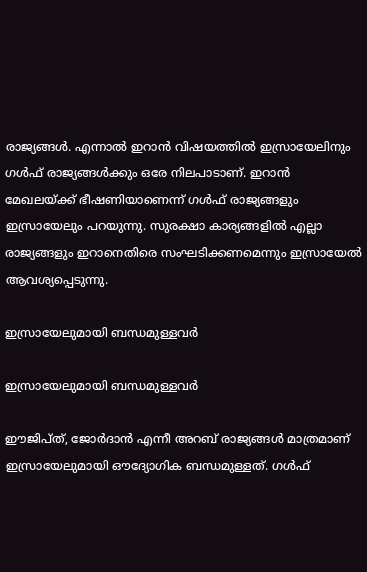രാജ്യങ്ങള്‍. എന്നാല്‍ ഇറാന്‍ വിഷയത്തില്‍ ഇസ്രായേലിനും ഗള്‍ഫ് രാജ്യങ്ങള്‍ക്കും ഒരേ നിലപാടാണ്. ഇറാന്‍ മേഖലയ്ക്ക് ഭീഷണിയാണെന്ന് ഗള്‍ഫ് രാജ്യങ്ങളും ഇസ്രായേലും പറയുന്നു. സുരക്ഷാ കാര്യങ്ങളില്‍ എല്ലാ രാജ്യങ്ങളും ഇറാനെതിരെ സംഘടിക്കണമെന്നും ഇസ്രായേല്‍ ആവശ്യപ്പെടുന്നു.

ഇസ്രായേലുമായി ബന്ധമുള്ളവര്‍

ഇസ്രായേലുമായി ബന്ധമുള്ളവര്‍

ഈജിപ്ത്, ജോര്‍ദാന്‍ എന്നീ അറബ് രാജ്യങ്ങള്‍ മാത്രമാണ് ഇസ്രായേലുമായി ഔദ്യോഗിക ബന്ധമുള്ളത്. ഗള്‍ഫ്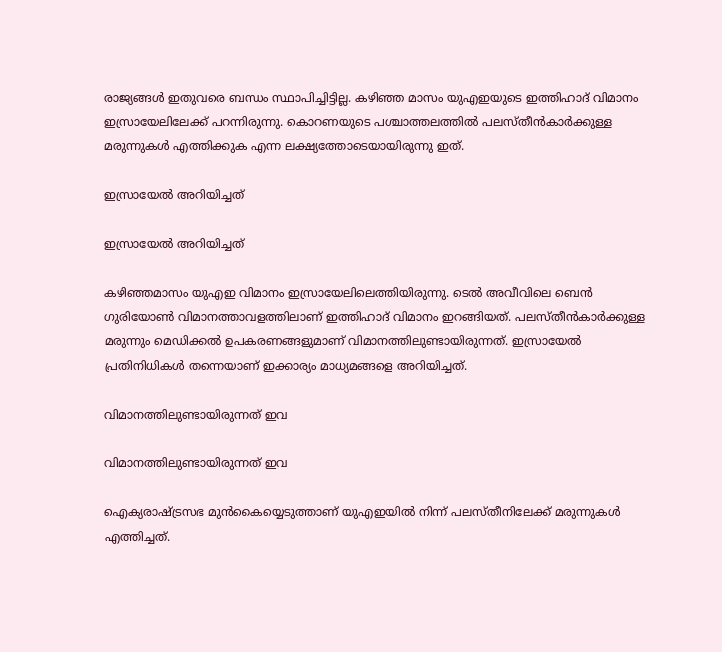രാജ്യങ്ങള്‍ ഇതുവരെ ബന്ധം സ്ഥാപിച്ചിട്ടില്ല. കഴിഞ്ഞ മാസം യുഎഇയുടെ ഇത്തിഹാദ് വിമാനം ഇസ്രായേലിലേക്ക് പറന്നിരുന്നു. കൊറണയുടെ പശ്ചാത്തലത്തില്‍ പലസ്തീന്‍കാര്‍ക്കുള്ള മരുന്നുകള്‍ എത്തിക്കുക എന്ന ലക്ഷ്യത്തോടെയായിരുന്നു ഇത്.

ഇസ്രായേല്‍ അറിയിച്ചത്

ഇസ്രായേല്‍ അറിയിച്ചത്

കഴിഞ്ഞമാസം യുഎഇ വിമാനം ഇസ്രായേലിലെത്തിയിരുന്നു. ടെല്‍ അവീവിലെ ബെന്‍ ഗുരിയോണ്‍ വിമാനത്താവളത്തിലാണ് ഇത്തിഹാദ് വിമാനം ഇറങ്ങിയത്. പലസ്തീന്‍കാര്‍ക്കുള്ള മരുന്നും മെഡിക്കല്‍ ഉപകരണങ്ങളുമാണ് വിമാനത്തിലുണ്ടായിരുന്നത്. ഇസ്രായേല്‍ പ്രതിനിധികള്‍ തന്നെയാണ് ഇക്കാര്യം മാധ്യമങ്ങളെ അറിയിച്ചത്.

വിമാനത്തിലുണ്ടായിരുന്നത് ഇവ

വിമാനത്തിലുണ്ടായിരുന്നത് ഇവ

ഐക്യരാഷ്ട്രസഭ മുന്‍കൈയ്യെടുത്താണ് യുഎഇയില്‍ നിന്ന് പലസ്തീനിലേക്ക് മരുന്നുകള്‍ എത്തിച്ചത്.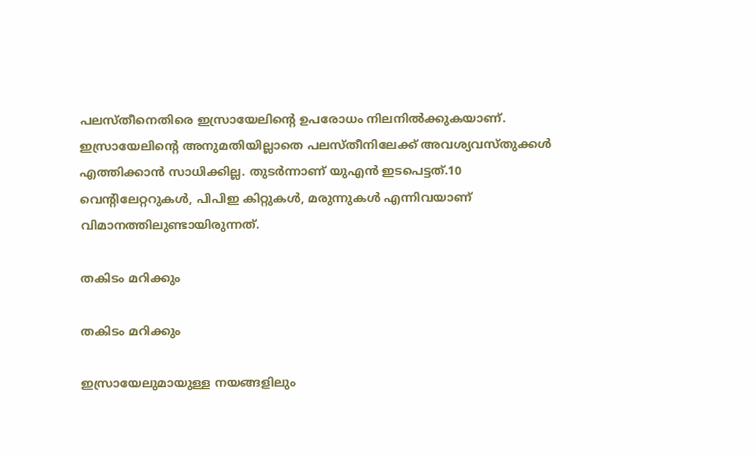പലസ്തീനെതിരെ ഇസ്രായേലിന്റെ ഉപരോധം നിലനില്‍ക്കുകയാണ്. ഇസ്രായേലിന്റെ അനുമതിയില്ലാതെ പലസ്തീനിലേക്ക് അവശ്യവസ്തുക്കള്‍ എത്തിക്കാന്‍ സാധിക്കില്ല. തുടര്‍ന്നാണ് യുഎന്‍ ഇടപെട്ടത്.10 വെന്റിലേറ്ററുകള്‍, പിപിഇ കിറ്റുകള്‍, മരുന്നുകള്‍ എന്നിവയാണ് വിമാനത്തിലുണ്ടായിരുന്നത്.

തകിടം മറിക്കും

തകിടം മറിക്കും

ഇസ്രായേലുമായുള്ള നയങ്ങളിലും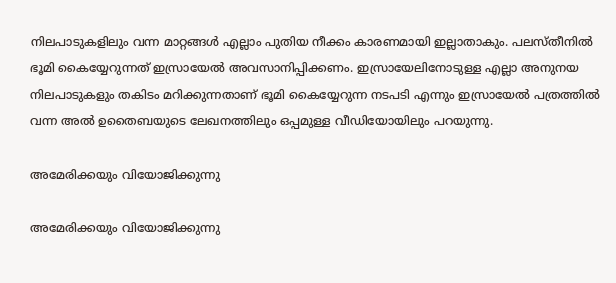നിലപാടുകളിലും വന്ന മാറ്റങ്ങള്‍ എല്ലാം പുതിയ നീക്കം കാരണമായി ഇല്ലാതാകും. പലസ്തീനില്‍ ഭൂമി കൈയ്യേറുന്നത് ഇസ്രായേല്‍ അവസാനിപ്പിക്കണം. ഇസ്രായേലിനോടുള്ള എല്ലാ അനുനയ നിലപാടുകളും തകിടം മറിക്കുന്നതാണ് ഭൂമി കൈയ്യേറുന്ന നടപടി എന്നും ഇസ്രായേല്‍ പത്രത്തില്‍ വന്ന അല്‍ ഉതൈബയുടെ ലേഖനത്തിലും ഒപ്പമുള്ള വീഡിയോയിലും പറയുന്നു.

അമേരിക്കയും വിയോജിക്കുന്നു

അമേരിക്കയും വിയോജിക്കുന്നു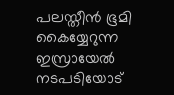പലസ്തീന്‍ ഭൂമി കൈയ്യേറുന്ന ഇസ്രായേല്‍ നടപടിയോട്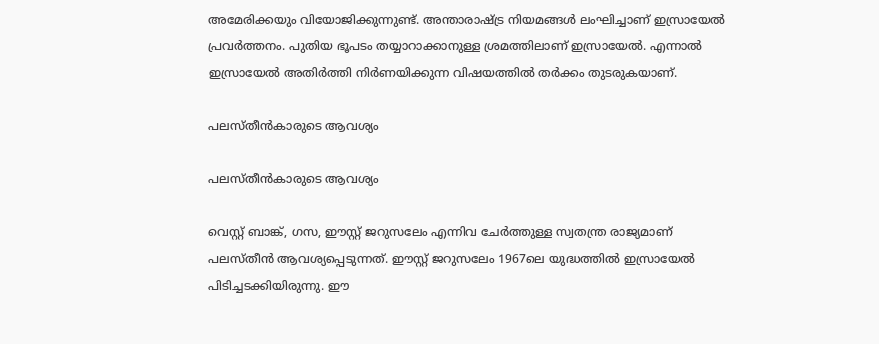അമേരിക്കയും വിയോജിക്കുന്നുണ്ട്. അന്താരാഷ്ട്ര നിയമങ്ങള്‍ ലംഘിച്ചാണ് ഇസ്രായേല്‍ പ്രവര്‍ത്തനം. പുതിയ ഭൂപടം തയ്യാറാക്കാനുള്ള ശ്രമത്തിലാണ് ഇസ്രായേല്‍. എന്നാല്‍ ഇസ്രായേല്‍ അതിര്‍ത്തി നിര്‍ണയിക്കുന്ന വിഷയത്തില്‍ തര്‍ക്കം തുടരുകയാണ്.

പലസ്തീന്‍കാരുടെ ആവശ്യം

പലസ്തീന്‍കാരുടെ ആവശ്യം

വെസ്റ്റ് ബാങ്ക്, ഗസ, ഈസ്റ്റ് ജറുസലേം എന്നിവ ചേര്‍ത്തുള്ള സ്വതന്ത്ര രാജ്യമാണ് പലസ്തീന്‍ ആവശ്യപ്പെടുന്നത്. ഈസ്റ്റ് ജറുസലേം 1967ലെ യുദ്ധത്തില്‍ ഇസ്രായേല്‍ പിടിച്ചടക്കിയിരുന്നു. ഈ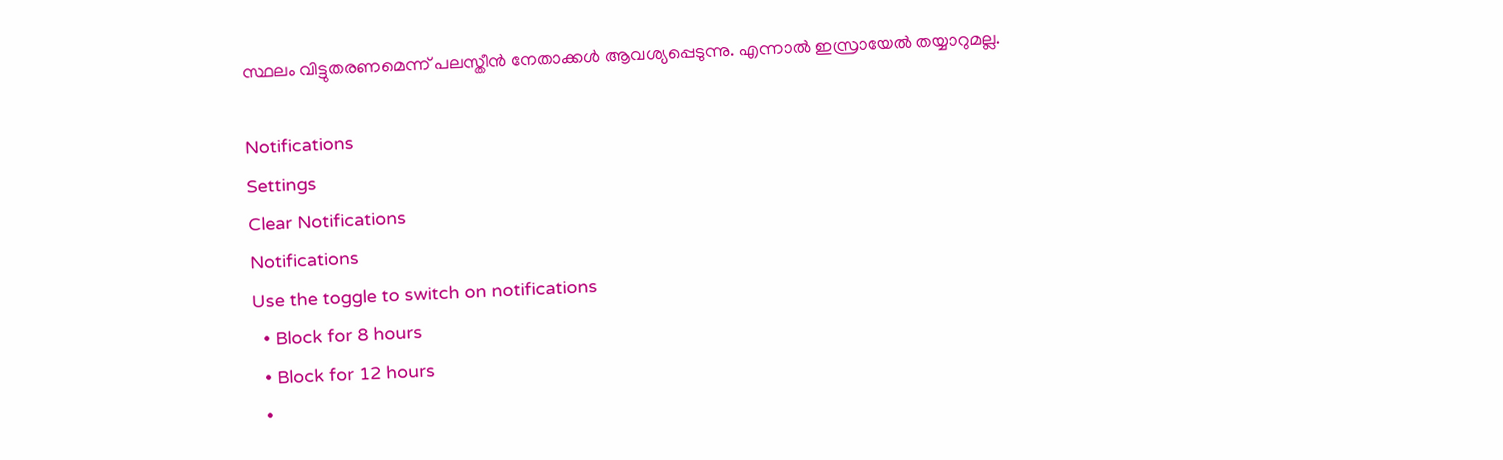സ്ഥലം വിട്ടുതരണമെന്ന് പലസ്തീന്‍ നേതാക്കള്‍ ആവശ്യപ്പെടുന്നു. എന്നാല്‍ ഇസ്രായേല്‍ തയ്യാറുമല്ല.

Notifications
Settings
Clear Notifications
Notifications
Use the toggle to switch on notifications
  • Block for 8 hours
  • Block for 12 hours
  •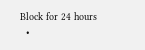Block for 24 hours
  •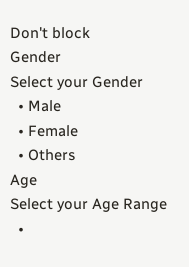Don't block
Gender
Select your Gender
  • Male
  • Female
  • Others
Age
Select your Age Range
  •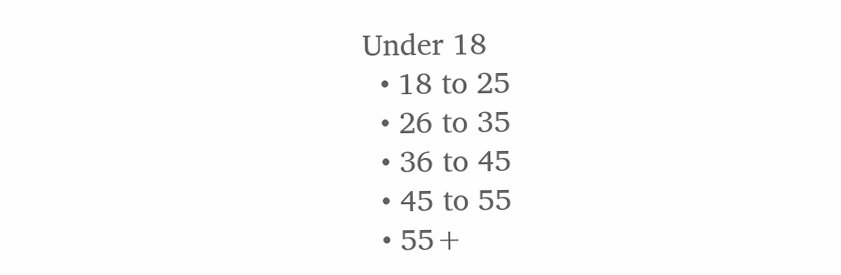Under 18
  • 18 to 25
  • 26 to 35
  • 36 to 45
  • 45 to 55
  • 55+